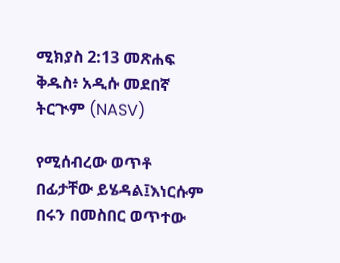ሚክያስ 2:13 መጽሐፍ ቅዱስ፥ አዲሱ መደበኛ ትርጒም (NASV)

የሚሰብረው ወጥቶ በፊታቸው ይሄዳል፤እነርሱም በሩን በመስበር ወጥተው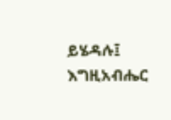ይሄዳሉ፤ እግዚአብሔር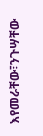እየመራቸው፣ንጉሣቸው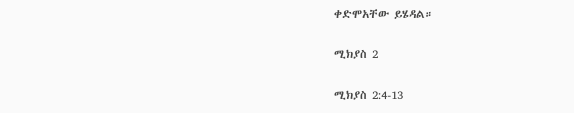ቀድሞአቸው ይሄዳል።

ሚክያስ 2

ሚክያስ 2:4-13